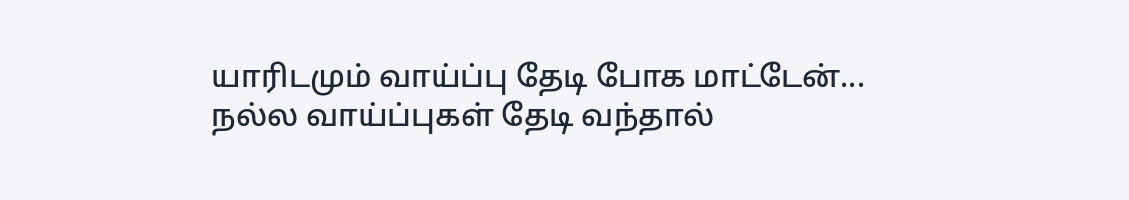யாரிடமும் வாய்ப்பு தேடி போக மாட்டேன்... நல்ல வாய்ப்புகள் தேடி வந்தால்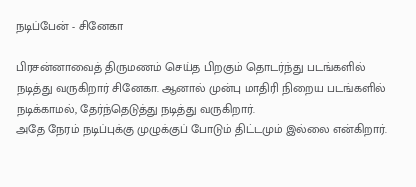நடிப்பேன் - சினேகா

பிரசன்னாவைத் திருமணம் செய்த பிறகும் தொடர்ந்து படங்களில் நடித்து வருகிறார் சினேகா. ஆனால் முன்பு மாதிரி நிறைய படங்களில் நடிக்காமல், தேர்ந்தெடுத்து நடித்து வருகிறார்.
அதே நேரம் நடிப்புக்கு முழுக்குப் போடும் திட்டமும் இல்லை என்கிறார்.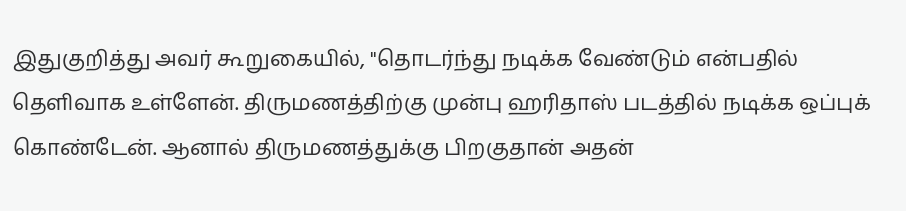இதுகுறித்து அவர் கூறுகையில், "தொடர்ந்து நடிக்க வேண்டும் என்பதில் தெளிவாக உள்ளேன். திருமணத்திற்கு முன்பு ஹரிதாஸ் படத்தில் நடிக்க ஒப்புக் கொண்டேன். ஆனால் திருமணத்துக்கு பிறகுதான் அதன்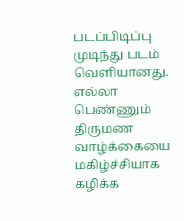படப்பிடிப்பு முடிந்து படம் வெளியானது.
எல்லா பெண்ணும் திருமண வாழ்க்கையை மகிழ்ச்சியாக கழிக்க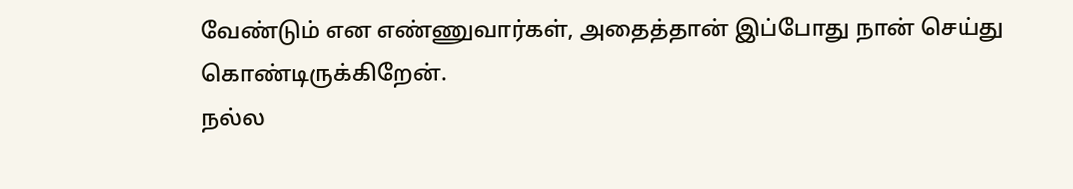வேண்டும் என எண்ணுவார்கள், அதைத்தான் இப்போது நான் செய்து கொண்டிருக்கிறேன்.
நல்ல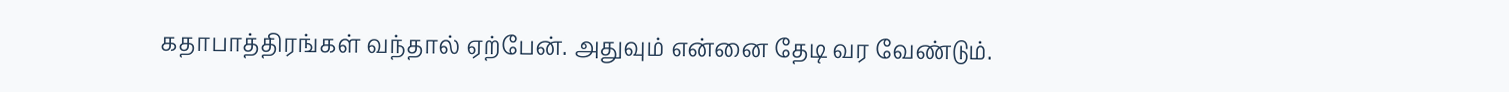கதாபாத்திரங்கள் வந்தால் ஏற்பேன். அதுவும் என்னை தேடி வர வேண்டும்.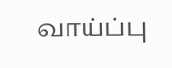வாய்ப்பு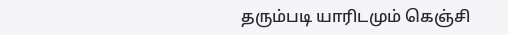தரும்படி யாரிடமும் கெஞ்சி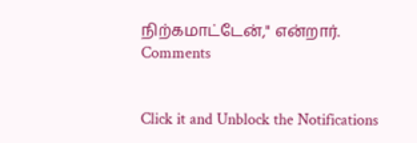நிற்கமாட்டேன்," என்றார்.
Comments


Click it and Unblock the Notifications